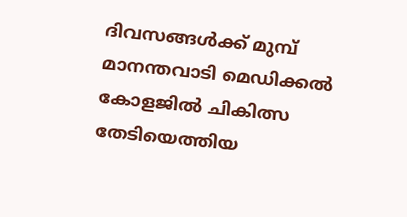ദിവസങ്ങള്‍ക്ക് മുമ്പ് മാനന്തവാടി മെഡിക്കല്‍ കോളജില്‍ ചികിത്സ തേടിയെത്തിയ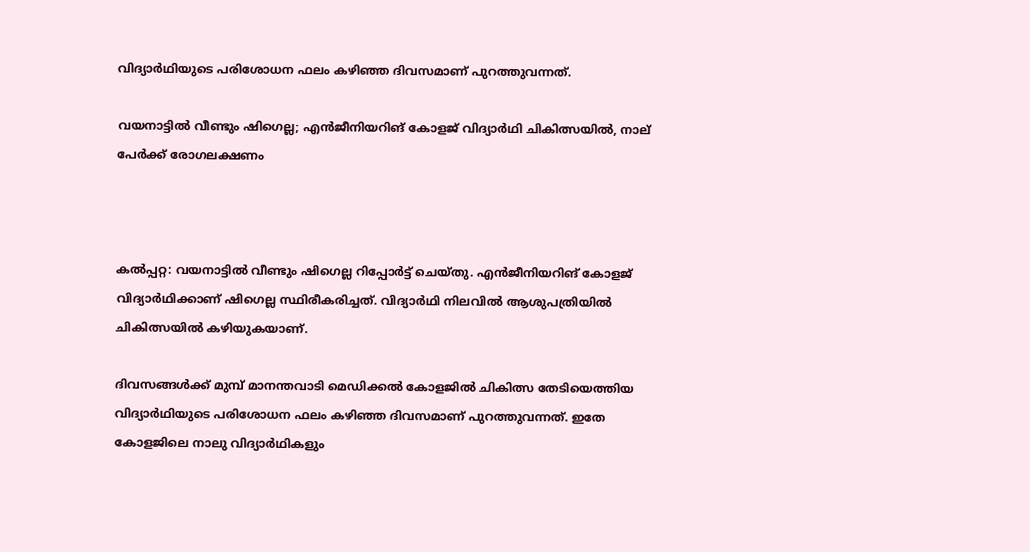വിദ്യാര്‍ഥിയുടെ പരിശോധന ഫലം കഴിഞ്ഞ ദിവസമാണ് പുറത്തുവന്നത്.

വയനാട്ടില്‍ വീണ്ടും ഷിഗെല്ല; എന്‍ജീനിയറിങ് കോളജ് വിദ്യാര്‍ഥി ചികിത്സയില്‍, നാല് പേര്‍ക്ക് രോഗലക്ഷണം



കല്‍പ്പറ്റ: വയനാട്ടില്‍ വീണ്ടും ഷിഗെല്ല റിപ്പോര്‍ട്ട് ചെയ്തു. എന്‍ജീനിയറിങ് കോളജ് വിദ്യാര്‍ഥിക്കാണ് ഷിഗെല്ല സ്ഥിരീകരിച്ചത്. വിദ്യാര്‍ഥി നിലവില്‍ ആശുപത്രിയില്‍ ചികിത്സയില്‍ കഴിയുകയാണ്.

ദിവസങ്ങള്‍ക്ക് മുമ്പ് മാനന്തവാടി മെഡിക്കല്‍ കോളജില്‍ ചികിത്സ തേടിയെത്തിയ വിദ്യാര്‍ഥിയുടെ പരിശോധന ഫലം കഴിഞ്ഞ ദിവസമാണ് പുറത്തുവന്നത്. ഇതേ കോളജിലെ നാലു വിദ്യാര്‍ഥികളും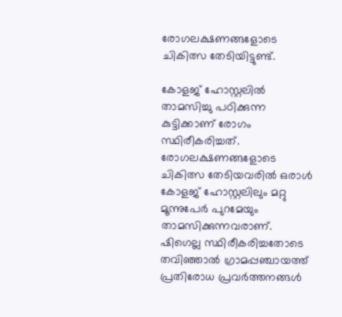രോഗലക്ഷണങ്ങളോടെ ചികിത്സ തേടിയിട്ടുണ്ട്.

കോളജ് ഹോസ്റ്റലില്‍ താമസിച്ചു പഠിക്കുന്ന കുട്ടിക്കാണ് രോഗം സ്ഥിരീകരിച്ചത്. രോഗലക്ഷണങ്ങളോടെ ചികിത്സ തേടിയവരില്‍ ഒരാള്‍ കോളജ് ഹോസ്റ്റലിലും മറ്റു മൂന്നുപേര്‍ പുറമേയും താമസിക്കുന്നവരാണ്. ഷിഗെല്ല സ്ഥിരീകരിച്ചതോടെ തവിഞ്ഞാല്‍ ഗ്രാമപ്പഞ്ചായത്ത് പ്രതിരോധ പ്രവര്‍ത്തനങ്ങള്‍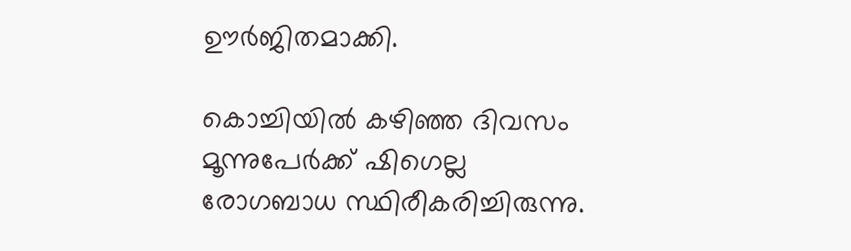ഊര്‍ജിതമാക്കി.

കൊച്ചിയില്‍ കഴിഞ്ഞ ദിവസം മൂന്നുപേര്‍ക്ക് ഷിഗെല്ല രോഗബാധ സ്ഥിരീകരിച്ചിരുന്നു.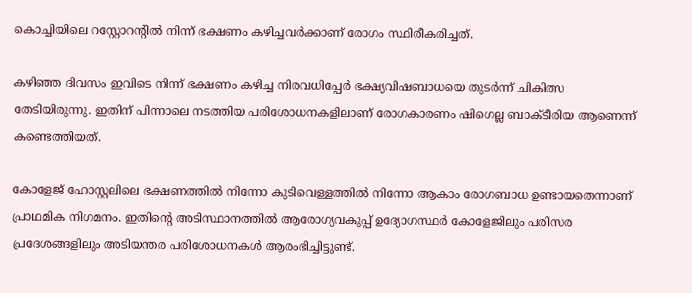കൊച്ചിയിലെ റസ്റ്റോറന്റില്‍ നിന്ന് ഭക്ഷണം കഴിച്ചവര്‍ക്കാണ് രോഗം സ്ഥിരീകരിച്ചത്.

കഴിഞ്ഞ ദിവസം ഇവിടെ നിന്ന് ഭക്ഷണം കഴിച്ച നിരവധിപ്പേര്‍ ഭക്ഷ്യവിഷബാധയെ തുടര്‍ന്ന് ചികിത്സ തേടിയിരുന്നു. ഇതിന് പിന്നാലെ നടത്തിയ പരിശോധനകളിലാണ് രോഗകാരണം ഷിഗെല്ല ബാക്ടീരിയ ആണെന്ന് കണ്ടെത്തിയത്.

കോളേജ് ഹോസ്റ്റലിലെ ഭക്ഷണത്തിൽ നിന്നോ കുടിവെള്ളത്തിൽ നിന്നോ ആകാം രോഗബാധ ഉണ്ടായതെന്നാണ് പ്രാഥമിക നിഗമനം. ഇതിന്റെ അടിസ്ഥാനത്തിൽ ആരോഗ്യവകുപ്പ് ഉദ്യോഗസ്ഥർ കോളേജിലും പരിസര പ്രദേശങ്ങളിലും അടിയന്തര പരിശോധനകൾ ആരംഭിച്ചിട്ടുണ്ട്.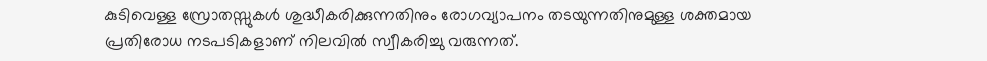കുടിവെള്ള സ്രോതസ്സുകൾ ശുദ്ധീകരിക്കുന്നതിനും രോഗവ്യാപനം തടയുന്നതിനുമുള്ള ശക്തമായ പ്രതിരോധ നടപടികളാണ് നിലവിൽ സ്വീകരിച്ചു വരുന്നത്.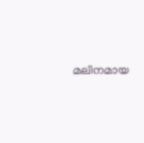മലിനമായ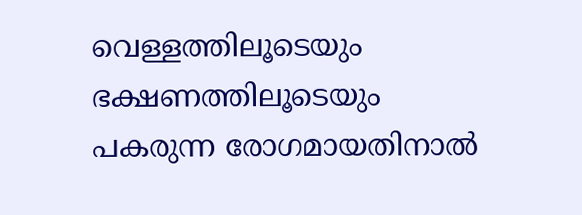വെള്ളത്തിലൂടെയും ഭക്ഷണത്തിലൂടെയും പകരുന്ന രോഗമായതിനാൽ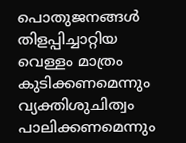പൊതുജനങ്ങൾ തിളപ്പിച്ചാറ്റിയ വെള്ളം മാത്രം കുടിക്കണമെന്നും വ്യക്തിശുചിത്വം പാലിക്കണമെന്നും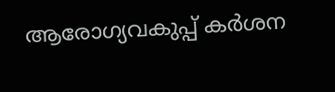ആരോഗ്യവകുപ്പ് കർശന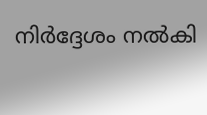നിർദ്ദേശം നൽകി